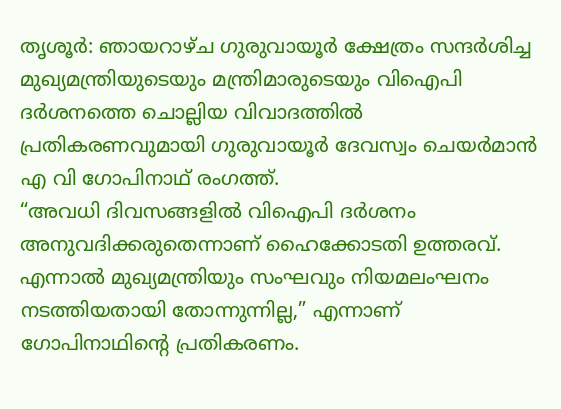തൃശൂർ: ഞായറാഴ്ച ഗുരുവായൂർ ക്ഷേത്രം സന്ദർശിച്ച മുഖ്യമന്ത്രിയുടെയും മന്ത്രിമാരുടെയും വിഐപി ദർശനത്തെ ചൊല്ലിയ വിവാദത്തിൽ പ്രതികരണവുമായി ഗുരുവായൂർ ദേവസ്വം ചെയർമാൻ എ വി ഗോപിനാഥ് രംഗത്ത്.
“അവധി ദിവസങ്ങളിൽ വിഐപി ദർശനം അനുവദിക്കരുതെന്നാണ് ഹൈക്കോടതി ഉത്തരവ്. എന്നാൽ മുഖ്യമന്ത്രിയും സംഘവും നിയമലംഘനം നടത്തിയതായി തോന്നുന്നില്ല,” എന്നാണ് ഗോപിനാഥിന്റെ പ്രതികരണം.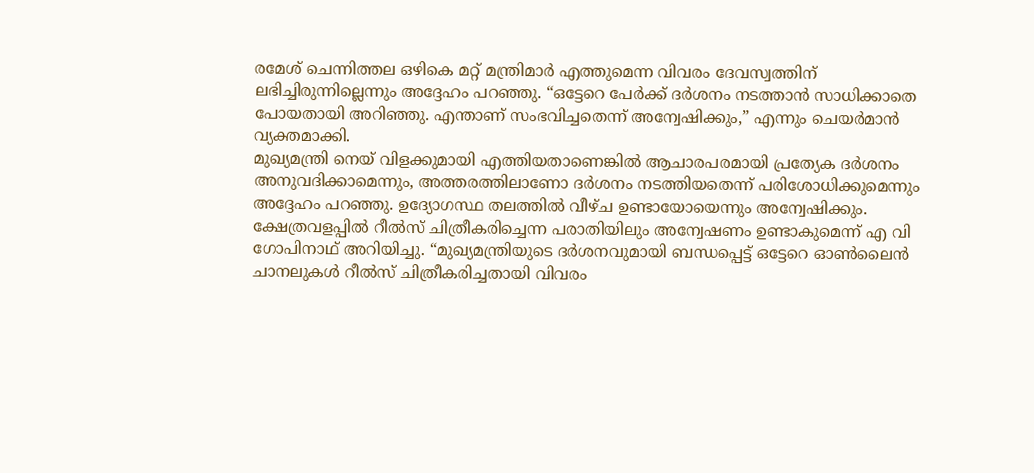രമേശ് ചെന്നിത്തല ഒഴികെ മറ്റ് മന്ത്രിമാർ എത്തുമെന്ന വിവരം ദേവസ്വത്തിന് ലഭിച്ചിരുന്നില്ലെന്നും അദ്ദേഹം പറഞ്ഞു. “ഒട്ടേറെ പേർക്ക് ദർശനം നടത്താൻ സാധിക്കാതെ പോയതായി അറിഞ്ഞു. എന്താണ് സംഭവിച്ചതെന്ന് അന്വേഷിക്കും,” എന്നും ചെയർമാൻ വ്യക്തമാക്കി.
മുഖ്യമന്ത്രി നെയ് വിളക്കുമായി എത്തിയതാണെങ്കിൽ ആചാരപരമായി പ്രത്യേക ദർശനം അനുവദിക്കാമെന്നും, അത്തരത്തിലാണോ ദർശനം നടത്തിയതെന്ന് പരിശോധിക്കുമെന്നും അദ്ദേഹം പറഞ്ഞു. ഉദ്യോഗസ്ഥ തലത്തിൽ വീഴ്ച ഉണ്ടായോയെന്നും അന്വേഷിക്കും.
ക്ഷേത്രവളപ്പിൽ റീൽസ് ചിത്രീകരിച്ചെന്ന പരാതിയിലും അന്വേഷണം ഉണ്ടാകുമെന്ന് എ വി ഗോപിനാഥ് അറിയിച്ചു. “മുഖ്യമന്ത്രിയുടെ ദർശനവുമായി ബന്ധപ്പെട്ട് ഒട്ടേറെ ഓൺലൈൻ ചാനലുകൾ റീൽസ് ചിത്രീകരിച്ചതായി വിവരം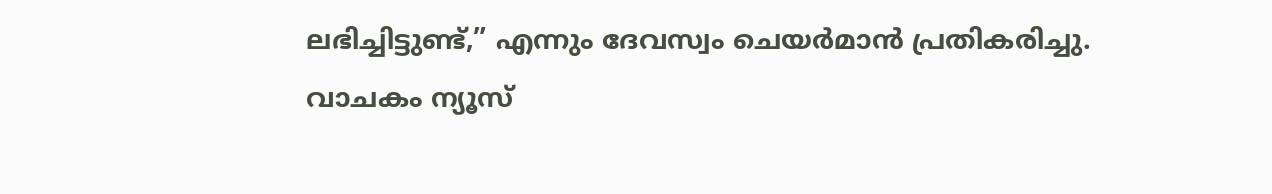ലഭിച്ചിട്ടുണ്ട്,” എന്നും ദേവസ്വം ചെയർമാൻ പ്രതികരിച്ചു.
വാചകം ന്യൂസ്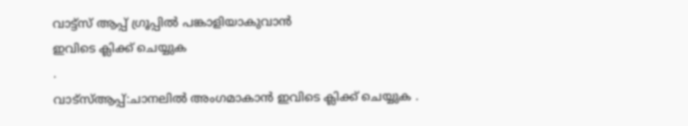വാട്ട്സ് ആപ്പ് ഗ്രൂപ്പിൽ പങ്കാളിയാകുവാൻ
ഇവിടെ ക്ലിക്ക് ചെയ്യുക
.
വാട്സ്ആപ്പ്:ചാനലിൽ അംഗമാകാൻ ഇവിടെ ക്ലിക്ക് ചെയ്യുക .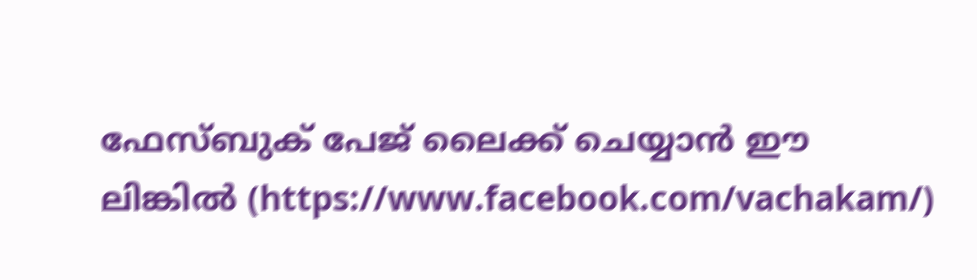ഫേസ്ബുക് പേജ് ലൈക്ക് ചെയ്യാൻ ഈ ലിങ്കിൽ (https://www.facebook.com/vachakam/)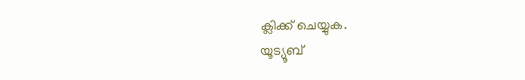ക്ലിക്ക് ചെയ്യുക.
യൂട്യൂബ്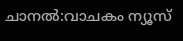ചാനൽ:വാചകം ന്യൂസ്